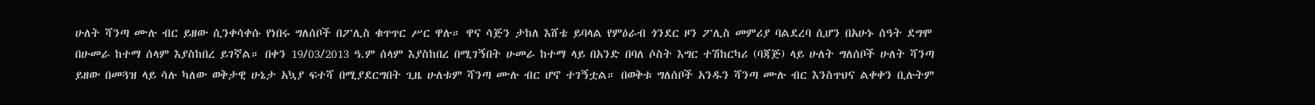ሁለት ሻንጣ ሙሉ ብር ይዘው ሲንቀሳቀሱ የነበሩ ግለሰቦች በፖሊስ ቁጥጥር ሥር ዋሉ። ዋና ሳጅን ታከለ እሸቴ ይባላል የምዕራብ ጎንደር ዞን ፖሊስ መምሪያ ባልደረባ ሲሆን በአሁኑ ሰዓት ደግሞ በሁመራ ከተማ ሰላም እያስከበረ ይገኛል። በቀን 19/03/2013 ዓ.ም ሰላም እያስከበረ በሚገኝበት ሁመራ ከተማ ላይ በአንድ በባለ ሶስት እግር ተሽከርካሪ (ባጃጅ) ላይ ሁለት ግለሰቦች ሁለት ሻንጣ ይዘው በመጓዝ ላይ ሳሉ ካለው ወቅታዊ ሁኔታ አኳያ ፍተሻ በሚያደርግበት ጊዜ ሁለቱም ሻንጣ ሙሉ ብር ሆኖ ተገኝቷል። በወቅቱ ግለሰቦች አንዱን ሻንጣ ሙሉ ብር እንስጥህና ልቀቀን ቢሉትም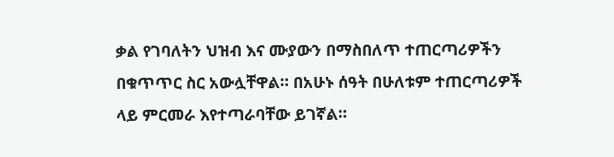ቃል የገባለትን ህዝብ እና ሙያውን በማስበለጥ ተጠርጣሪዎችን በቁጥጥር ስር አውሏቸዋል። በአሁኑ ሰዓት በሁለቱም ተጠርጣሪዎች ላይ ምርመራ እየተጣራባቸው ይገኛል።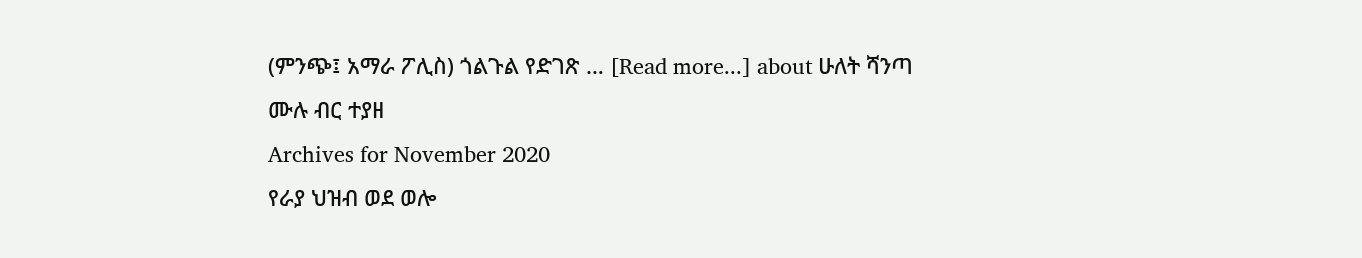(ምንጭ፤ አማራ ፖሊስ) ጎልጉል የድገጽ … [Read more...] about ሁለት ሻንጣ ሙሉ ብር ተያዘ
Archives for November 2020
የራያ ህዝብ ወደ ወሎ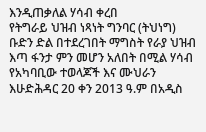እንዲጠቃለል ሃሳብ ቀረበ
የትግራይ ህዝብ ነጻነት ግንባር (ትህነግ) ቡድን ድል በተደረገበት ማግስት የራያ ህዝብ እጣ ፋንታ ምን መሆን አለበት በሚል ሃሳብ የአካባቢው ተወላጆች እና ሙህራን እሁድሕዳር 20 ቀን 2013 ዓ.ም በአዲስ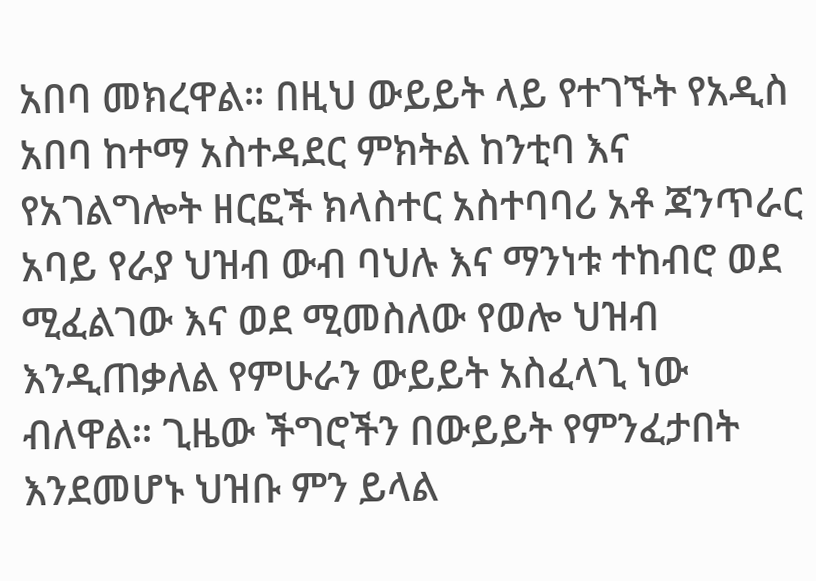አበባ መክረዋል። በዚህ ውይይት ላይ የተገኙት የአዲስ አበባ ከተማ አስተዳደር ምክትል ከንቲባ እና የአገልግሎት ዘርፎች ክላስተር አስተባባሪ አቶ ጃንጥራር አባይ የራያ ህዝብ ውብ ባህሉ እና ማንነቱ ተከብሮ ወደ ሚፈልገው እና ወደ ሚመስለው የወሎ ህዝብ እንዲጠቃለል የምሁራን ውይይት አስፈላጊ ነው ብለዋል። ጊዜው ችግሮችን በውይይት የምንፈታበት እንደመሆኑ ህዝቡ ምን ይላል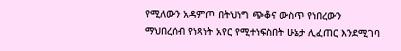የሚለውን አዳምጦ በትህነግ ጭቆና ውስጥ የነበረውን ማህበረሰብ የነጻነት አየር የሚተነፍስበት ሁኔታ ሊፈጠር እንደሚገባ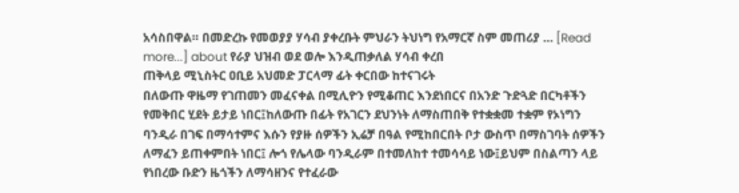አሳስበዋል። በመድረኩ የመወያያ ሃሳብ ያቀረቡት ምህራን ትህነግ የአማርኛ ስም መጠሪያ … [Read more...] about የራያ ህዝብ ወደ ወሎ እንዲጠቃለል ሃሳብ ቀረበ
ጠቅላይ ሚኒስትር ዐቢይ አህመድ ፓርላማ ፊት ቀርበው ከተናገሩት
በለውጡ ዋዜማ የገጠመን መፈናቀል በሚሊዮን የሚቆጠር እንደነበርና በአንድ ጉድጓድ በርካቶችን የመቅበር ሂደት ይታይ ነበር፤ከለውጡ በፊት የአገርን ደህንነት ለማስጠበቅ የተቋቋመ ተቋም የኦነግን ባንዲራ በገፍ በማሳተምና እሱን የያዙ ሰዎችን ኢሬቻ በዓል የሚከበርበት ቦታ ውስጥ በማስገባት ሰዎችን ለማፈን ይጠቀምበት ነበር፤ ሎጎ የሌላው ባንዲራም በተመለከተ ተመሳሳይ ነው፤ይህም በስልጣን ላይ የነበረው ቡድን ዜጎችን ለማሳዘንና የተፈራው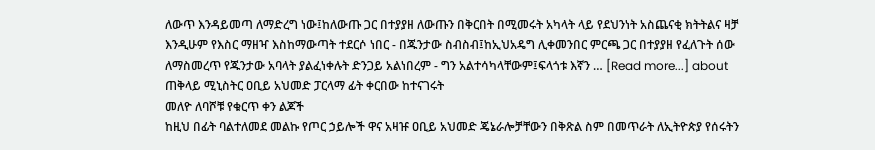ለውጥ እንዳይመጣ ለማድረግ ነው፤ከለውጡ ጋር በተያያዘ ለውጡን በቅርበት በሚመሩት አካላት ላይ የደህንነት አስጨናቂ ክትትልና ዛቻ እንዲሁም የእስር ማዘዣ እስከማውጣት ተደርሶ ነበር - በጁንታው ስብስብ፤ከኢህአዴግ ሊቀመንበር ምርጫ ጋር በተያያዘ የፈለጉት ሰው ለማስመረጥ የጁንታው አባላት ያልፈነቀሉት ድንጋይ አልነበረም - ግን አልተሳካላቸውም፤ፍላጎቱ እኛን … [Read more...] about ጠቅላይ ሚኒስትር ዐቢይ አህመድ ፓርላማ ፊት ቀርበው ከተናገሩት
መለዮ ለባሾቹ የቁርጥ ቀን ልጆች
ከዚህ በፊት ባልተለመደ መልኩ የጦር ኃይሎች ዋና አዛዡ ዐቢይ አህመድ ጄኔራሎቻቸውን በቅጽል ስም በመጥራት ለኢትዮጵያ የሰሩትን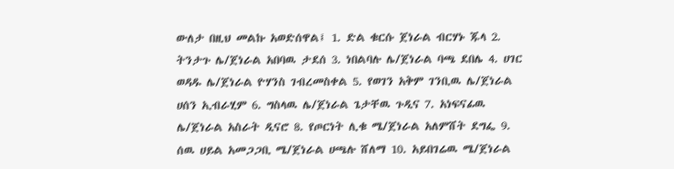ውለታ በዚህ መልኩ አወድሰዋል፤ 1. ድል ቁርሱ ጀነራል ብርሃኑ ጁላ 2. ትንታጉ ሌ/ጀነራል አበባዉ ታደሰ 3. ነበልባሉ ሌ/ጀነራል ባጫ ደበሌ 4. ሀገር ወዳዱ ሌ/ጀነራል ዮሃንስ ገብረመስቀል 5. የወገን አቅም ገንቢዉ ሌ/ጀነራል ሀሰን ኢብራሂም 6. ግስላዉ ሌ/ጀነራል ጌታቸዉ ጉዲና 7. አነፍናፊዉ ሌ/ጀነራል አስራት ዲናሮ 8. የጦርነት ሊቁ ሜ/ጀነራል አለምሸት ደግፌ 9. ሰዉ ሀይል አመጋጋቢ ሜ/ጀነራል ሀጫሉ ሸለማ 10. አይበገሬዉ ሜ/ጀነራል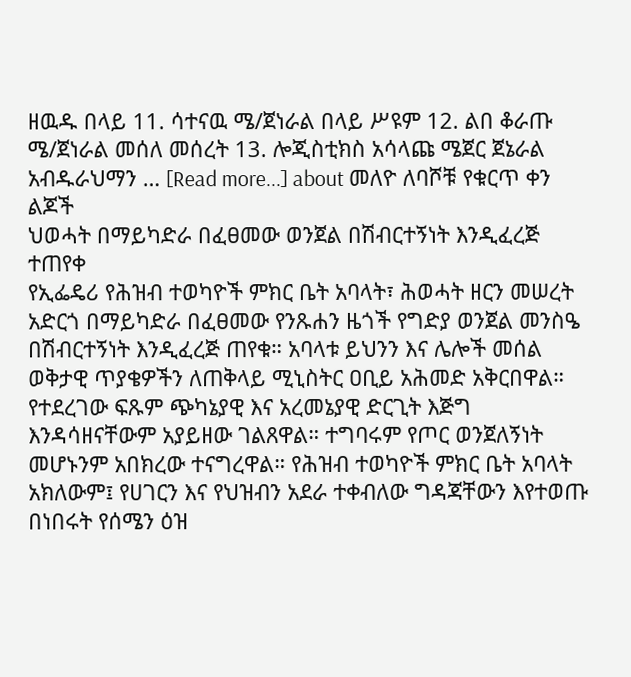ዘዉዱ በላይ 11. ሳተናዉ ሜ/ጀነራል በላይ ሥዩም 12. ልበ ቆራጡ ሜ/ጀነራል መሰለ መሰረት 13. ሎጂስቲክስ አሳላጩ ሜጀር ጀኔራል አብዱራህማን … [Read more...] about መለዮ ለባሾቹ የቁርጥ ቀን ልጆች
ህወሓት በማይካድራ በፈፀመው ወንጀል በሽብርተኝነት እንዲፈረጅ ተጠየቀ
የኢፌዴሪ የሕዝብ ተወካዮች ምክር ቤት አባላት፣ ሕወሓት ዘርን መሠረት አድርጎ በማይካድራ በፈፀመው የንጹሐን ዜጎች የግድያ ወንጀል መንስዔ በሽብርተኝነት እንዲፈረጅ ጠየቁ። አባላቱ ይህንን እና ሌሎች መሰል ወቅታዊ ጥያቄዎችን ለጠቅላይ ሚኒስትር ዐቢይ አሕመድ አቅርበዋል። የተደረገው ፍጹም ጭካኔያዊ እና አረመኔያዊ ድርጊት እጅግ እንዳሳዘናቸውም አያይዘው ገልጸዋል። ተግባሩም የጦር ወንጀለኝነት መሆኑንም አበክረው ተናግረዋል። የሕዝብ ተወካዮች ምክር ቤት አባላት አክለውም፤ የሀገርን እና የህዝብን አደራ ተቀብለው ግዳጃቸውን እየተወጡ በነበሩት የሰሜን ዕዝ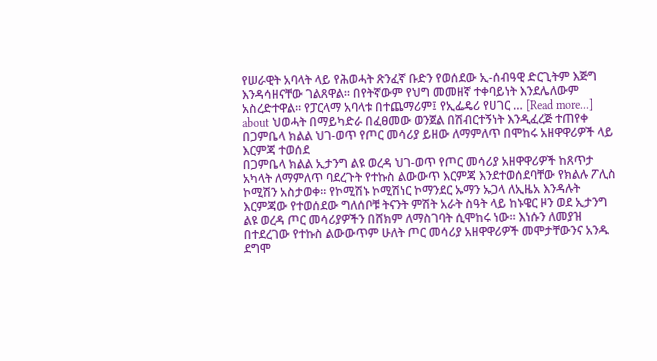የሠራዊት አባላት ላይ የሕወሓት ጽንፈኛ ቡድን የወሰደው ኢ-ሰብዓዊ ድርጊትም እጅግ እንዳሳዘናቸው ገልጸዋል። በየትኛውም የህግ መመዘኛ ተቀባይነት እንደሌለውም አስረድተዋል። የፓርላማ አባላቱ በተጨማሪም፤ የኢፌዴሪ የሀገር … [Read more...] about ህወሓት በማይካድራ በፈፀመው ወንጀል በሽብርተኝነት እንዲፈረጅ ተጠየቀ
በጋምቤላ ክልል ህገ-ወጥ የጦር መሳሪያ ይዘው ለማምለጥ በሞከሩ አዘዋዋሪዎች ላይ እርምጃ ተወሰደ
በጋምቤላ ክልል ኢታንግ ልዩ ወረዳ ህገ-ወጥ የጦር መሳሪያ አዘዋዋሪዎች ከጸጥታ አካላት ለማምለጥ ባደረጉት የተኩስ ልውውጥ እርምጃ እንደተወሰደባቸው የክልሉ ፖሊስ ኮሚሽን አስታወቀ። የኮሚሽኑ ኮሚሽነር ኮማንደር ኡማን ኡጋላ ለኢዜአ እንዳሉት እርምጃው የተወሰደው ግለሰቦቹ ትናንት ምሽት አራት ስዓት ላይ ከኑዌር ዞን ወደ ኢታንግ ልዩ ወረዳ ጦር መሳሪያዎችን በሸክም ለማስገባት ሲሞከሩ ነው። እነሱን ለመያዝ በተደረገው የተኩስ ልውውጥም ሁለት ጦር መሳሪያ አዘዋዋሪዎች መሞታቸውንና አንዱ ደግሞ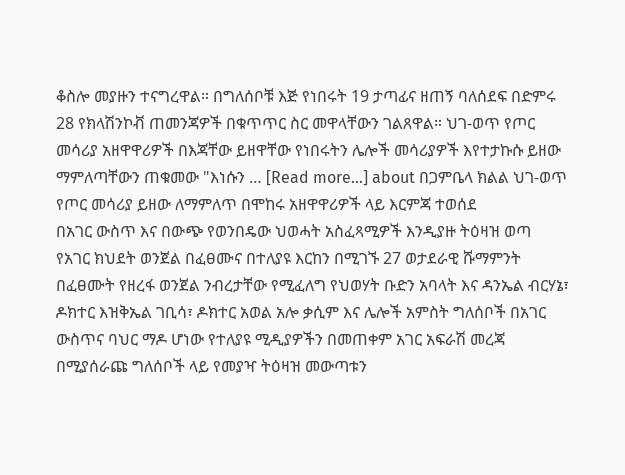ቆስሎ መያዙን ተናግረዋል። በግለሰቦቹ እጅ የነበሩት 19 ታጣፊና ዘጠኝ ባለሰደፍ በድምሩ 28 የክላሽንኮቭ ጠመንጃዎች በቁጥጥር ስር መዋላቸውን ገልጸዋል። ህገ-ወጥ የጦር መሳሪያ አዘዋዋሪዎች በእጃቸው ይዘዋቸው የነበሩትን ሌሎች መሳሪያዎች እየተታኩሱ ይዘው ማምለጣቸውን ጠቁመው "እነሱን … [Read more...] about በጋምቤላ ክልል ህገ-ወጥ የጦር መሳሪያ ይዘው ለማምለጥ በሞከሩ አዘዋዋሪዎች ላይ እርምጃ ተወሰደ
በአገር ውስጥ እና በውጭ የወንበዴው ህወሓት አስፈጻሚዎች እንዲያዙ ትዕዛዝ ወጣ
የአገር ክህደት ወንጀል በፈፀሙና በተለያዩ እርከን በሚገኙ 27 ወታደራዊ ሹማምንት በፈፀሙት የዘረፋ ወንጀል ንብረታቸው የሚፈለግ የህወሃት ቡድን አባላት እና ዳንኤል ብርሃኔ፣ ዶክተር እዝቅኤል ገቢሳ፣ ዶክተር አወል አሎ ቃሲም እና ሌሎች አምስት ግለሰቦች በአገር ውስጥና ባህር ማዶ ሆነው የተለያዩ ሚዲያዎችን በመጠቀም አገር አፍራሽ መረጃ በሚያሰራጩ ግለሰቦች ላይ የመያዣ ትዕዛዝ መውጣቱን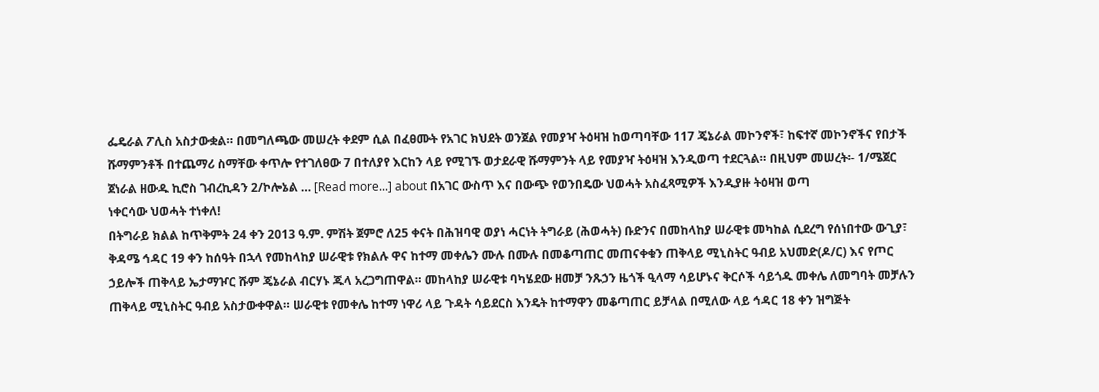ፌዴራል ፖሊስ አስታውቋል። በመግለጫው መሠረት ቀደም ሲል በፈፀሙት የአገር ክህደት ወንጀል የመያዣ ትዕዛዝ ከወጣባቸው 117 ጄኔራል መኮንኖች፣ ከፍተኛ መኮንኖችና የበታች ሹማምንቶች በተጨማሪ ስማቸው ቀጥሎ የተገለፀው 7 በተለያየ እርከን ላይ የሚገኙ ወታደራዊ ሹማምንት ላይ የመያዣ ትዕዛዝ እንዲወጣ ተደርጓል። በዚህም መሠረት፡- 1/ሜጀር ጀነራል ዘውዱ ኪሮስ ገብረኪዳን 2/ኮሎኔል … [Read more...] about በአገር ውስጥ እና በውጭ የወንበዴው ህወሓት አስፈጻሚዎች እንዲያዙ ትዕዛዝ ወጣ
ነቀርሳው ህወሓት ተነቀለ!
በትግራይ ክልል ከጥቅምት 24 ቀን 2013 ዓ.ም. ምሽት ጀምሮ ለ25 ቀናት በሕዝባዊ ወያነ ሓርነት ትግራይ (ሕወሓት) ቡድንና በመከላከያ ሠራዊቱ መካከል ሲደረግ የሰነበተው ውጊያ፣ ቅዳሜ ኅዳር 19 ቀን ከሰዓት በኋላ የመከላከያ ሠራዊቱ የክልሉ ዋና ከተማ መቀሌን ሙሉ በሙሉ በመቆጣጠር መጠናቀቁን ጠቅላይ ሚኒስትር ዓብይ አህመድ(ዶ/ር) እና የጦር ኃይሎች ጠቅላይ ኤታማዦር ሹም ጄኔራል ብርሃኑ ጁላ አረጋግጠዋል። መከላከያ ሠራዊቱ ባካሄደው ዘመቻ ንጹኃን ዜጎች ዒላማ ሳይሆኑና ቅርሶች ሳይጎዱ መቀሌ ለመግባት መቻሉን ጠቅላይ ሚኒስትር ዓብይ አስታውቀዋል። ሠራዊቱ የመቀሌ ከተማ ነዋሪ ላይ ጉዳት ሳይደርስ እንዴት ከተማዋን መቆጣጠር ይቻላል በሚለው ላይ ኅዳር 18 ቀን ዝግጅት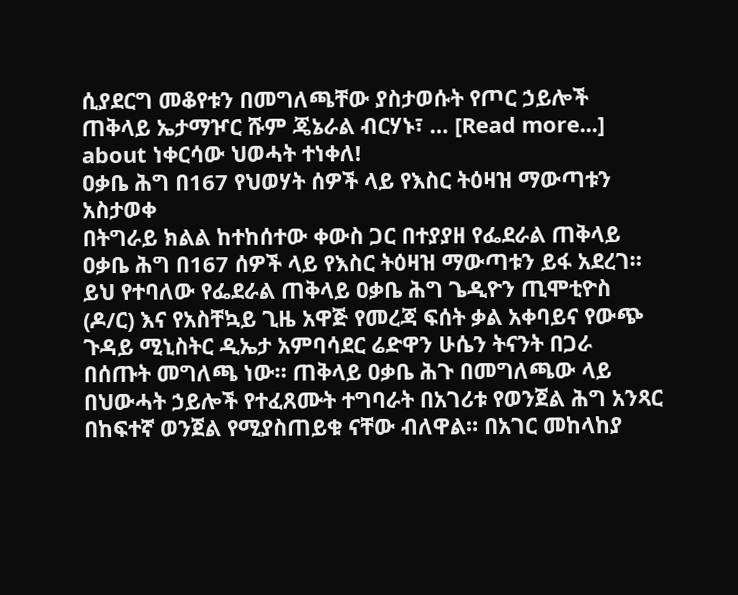ሲያደርግ መቆየቱን በመግለጫቸው ያስታወሱት የጦር ኃይሎች ጠቅላይ ኤታማዦር ሹም ጄኔራል ብርሃኑ፣ … [Read more...] about ነቀርሳው ህወሓት ተነቀለ!
ዐቃቤ ሕግ በ167 የህወሃት ሰዎች ላይ የእስር ትዕዛዝ ማውጣቱን አስታወቀ
በትግራይ ክልል ከተከሰተው ቀውስ ጋር በተያያዘ የፌደራል ጠቅላይ ዐቃቤ ሕግ በ167 ሰዎች ላይ የእስር ትዕዛዝ ማውጣቱን ይፋ አደረገ። ይህ የተባለው የፌደራል ጠቅላይ ዐቃቤ ሕግ ጌዲዮን ጢሞቲዮስ (ዶ/ር) እና የአስቸኳይ ጊዜ አዋጅ የመረጃ ፍሰት ቃል አቀባይና የውጭ ጉዳይ ሚኒስትር ዲኤታ አምባሳደር ሬድዋን ሁሴን ትናንት በጋራ በሰጡት መግለጫ ነው። ጠቅላይ ዐቃቤ ሕጉ በመግለጫው ላይ በህውሓት ኃይሎች የተፈጸሙት ተግባራት በአገሪቱ የወንጀል ሕግ አንጻር በከፍተኛ ወንጀል የሚያስጠይቁ ናቸው ብለዋል። በአገር መከላከያ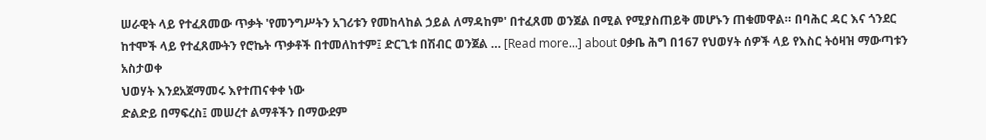ሠራዊት ላይ የተፈጸመው ጥቃት 'የመንግሥትን አገሪቱን የመከላከል ኃይል ለማዳከም' በተፈጸመ ወንጀል በሚል የሚያስጠይቅ መሆኑን ጠቁመዋል። በባሕር ዳር እና ጎንደር ከተሞች ላይ የተፈጸሙትን የሮኬት ጥቃቶች በተመለከተም፤ ድርጊቱ በሽብር ወንጀል … [Read more...] about ዐቃቤ ሕግ በ167 የህወሃት ሰዎች ላይ የእስር ትዕዛዝ ማውጣቱን አስታወቀ
ህወሃት እንደአጀማመሩ እየተጠናቀቀ ነው
ድልድይ በማፍረስ፤ መሠረተ ልማቶችን በማውደም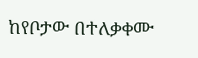ከየቦታው በተለቃቀሙ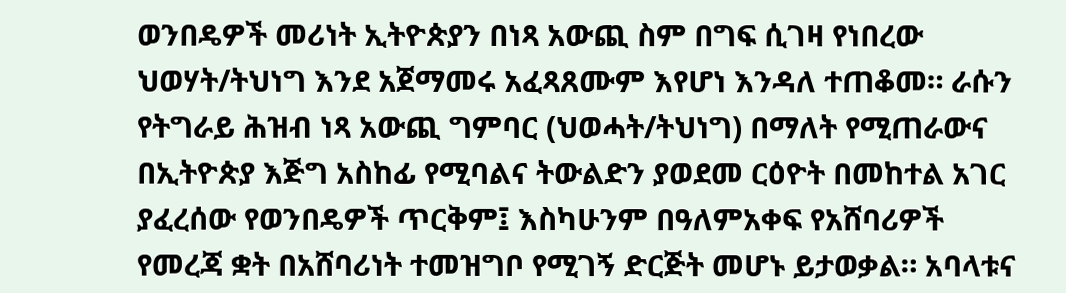ወንበዴዎች መሪነት ኢትዮጵያን በነጻ አውጪ ስም በግፍ ሲገዛ የነበረው ህወሃት/ትህነግ እንደ አጀማመሩ አፈጻጸሙም እየሆነ እንዳለ ተጠቆመ። ራሱን የትግራይ ሕዝብ ነጻ አውጪ ግምባር (ህወሓት/ትህነግ) በማለት የሚጠራውና በኢትዮጵያ እጅግ አስከፊ የሚባልና ትውልድን ያወደመ ርዕዮት በመከተል አገር ያፈረሰው የወንበዴዎች ጥርቅም፤ እስካሁንም በዓለምአቀፍ የአሸባሪዎች የመረጃ ቋት በአሸባሪነት ተመዝግቦ የሚገኝ ድርጅት መሆኑ ይታወቃል። አባላቱና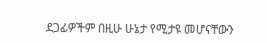ደጋፊዎችም በዚሁ ሁኔታ የሚታዩ መሆናቸውን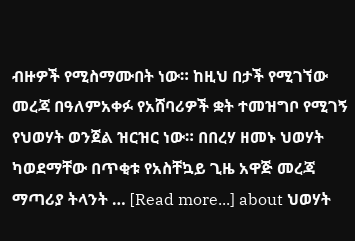ብዙዎች የሚስማሙበት ነው። ከዚህ በታች የሚገኘው መረጃ በዓለምአቀፉ የአሸባሪዎች ቋት ተመዝግቦ የሚገኝ የህወሃት ወንጀል ዝርዝር ነው። በበረሃ ዘመኑ ህወሃት ካወደማቸው በጥቂቱ የአስቸኳይ ጊዜ አዋጅ መረጃ ማጣሪያ ትላንት … [Read more...] about ህወሃት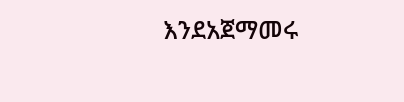እንደአጀማመሩ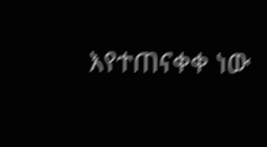እየተጠናቀቀ ነው